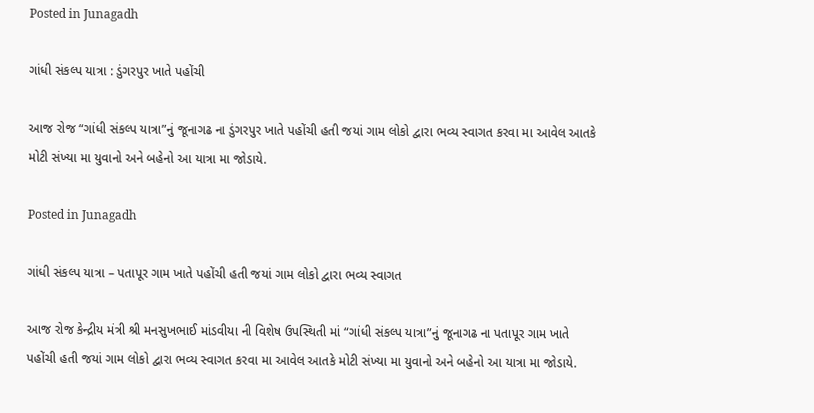Posted in Junagadh

ગાંધી સંકલ્પ યાત્રા : ડુંગરપુર ખાતે પહોંચી

આજ રોજ “ગાંધી સંકલ્પ યાત્રા”નું જૂનાગઢ ના ડુંગરપુર ખાતે પહોંચી હતી જયાં ગામ લોકો દ્વારા ભવ્ય સ્વાગત કરવા મા આવેલ આતકે મોટી સંખ્યા મા યુવાનો અને બહેનો આ યાત્રા મા જોડાયે.

Posted in Junagadh

ગાંધી સંકલ્પ યાત્રા – પતાપૂર ગામ ખાતે પહોંચી હતી જયાં ગામ લોકો દ્વારા ભવ્ય સ્વાગત

આજ રોજ કેન્દ્રીય મંત્રી શ્રી મનસુખભાઈ માંડવીયા ની વિશેષ ઉપસ્થિતી માં “ગાંધી સંકલ્પ યાત્રા”નું જૂનાગઢ ના પતાપૂર ગામ ખાતે પહોંચી હતી જયાં ગામ લોકો દ્વારા ભવ્ય સ્વાગત કરવા મા આવેલ આતકે મોટી સંખ્યા મા યુવાનો અને બહેનો આ યાત્રા મા જોડાયે.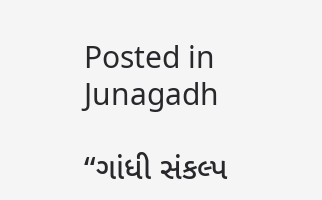Posted in Junagadh

“ગાંધી સંકલ્પ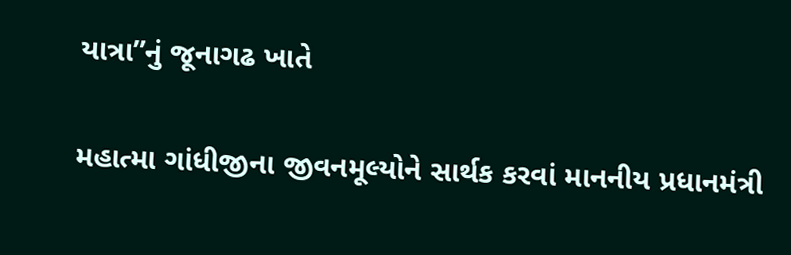યાત્રા”નું જૂનાગઢ ખાતે

મહાત્મા ગાંધીજીના જીવનમૂલ્યોને સાર્થક કરવાં માનનીય પ્રધાનમંત્રી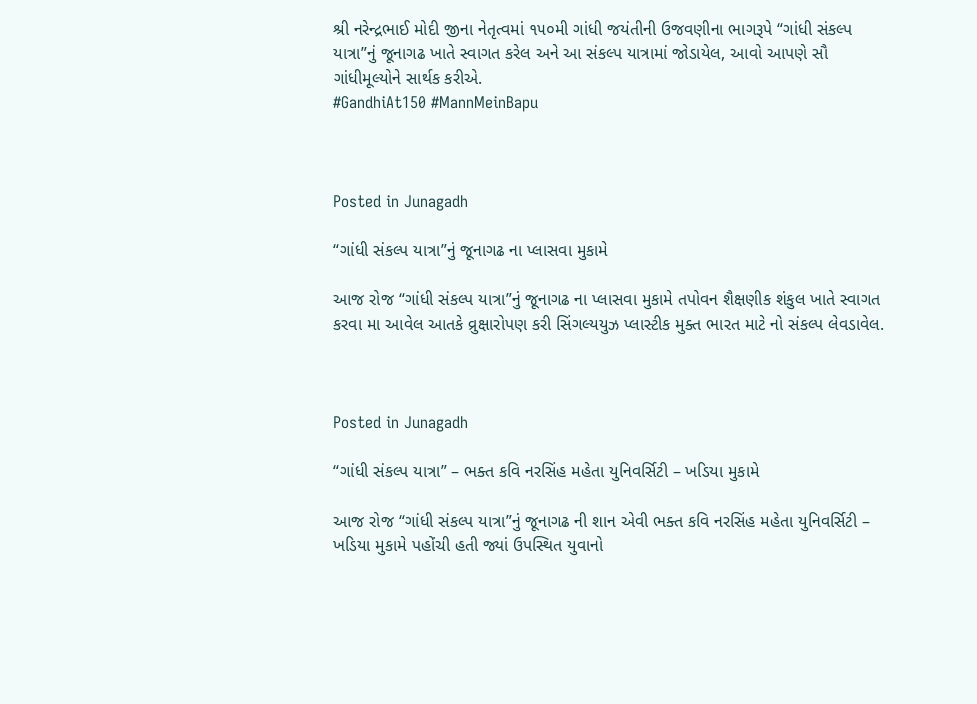શ્રી નરેન્દ્રભાઈ મોદી જીના નેતૃત્વમાં ૧૫૦મી ગાંધી જયંતીની ઉજવણીના ભાગરૂપે “ગાંધી સંકલ્પ યાત્રા”નું જૂનાગઢ ખાતે સ્વાગત કરેલ અને આ સંકલ્પ યાત્રામાં જોડાયેલ, આવો આપણે સૌ ગાંધીમૂલ્યોને સાર્થક કરીએ.
#GandhiAt150 #MannMeinBapu



Posted in Junagadh

“ગાંધી સંકલ્પ યાત્રા”નું જૂનાગઢ ના પ્લાસવા મુકામે

આજ રોજ “ગાંધી સંકલ્પ યાત્રા”નું જૂનાગઢ ના પ્લાસવા મુકામે તપોવન શૈક્ષણીક શંકુલ ખાતે સ્વાગત કરવા મા આવેલ આતકે વ્રુક્ષારોપણ કરી સિંગલ્યયુઝ પ્લાસ્ટીક મુક્ત ભારત માટે નો સંકલ્પ લેવડાવેલ.



Posted in Junagadh

“ગાંધી સંકલ્પ યાત્રા” – ભક્ત કવિ નરસિંહ મહેતા યુનિવર્સિટી – ખડિયા મુકામે

આજ રોજ “ગાંધી સંકલ્પ યાત્રા”નું જૂનાગઢ ની શાન એવી ભક્ત કવિ નરસિંહ મહેતા યુનિવર્સિટી – ખડિયા મુકામે પહોંચી હતી જ્યાં ઉપસ્થિત યુવાનો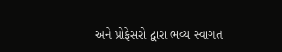અને પ્રોફેસરો દ્વારા ભવ્ય સ્વાગત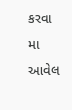કરવા મા આવેલ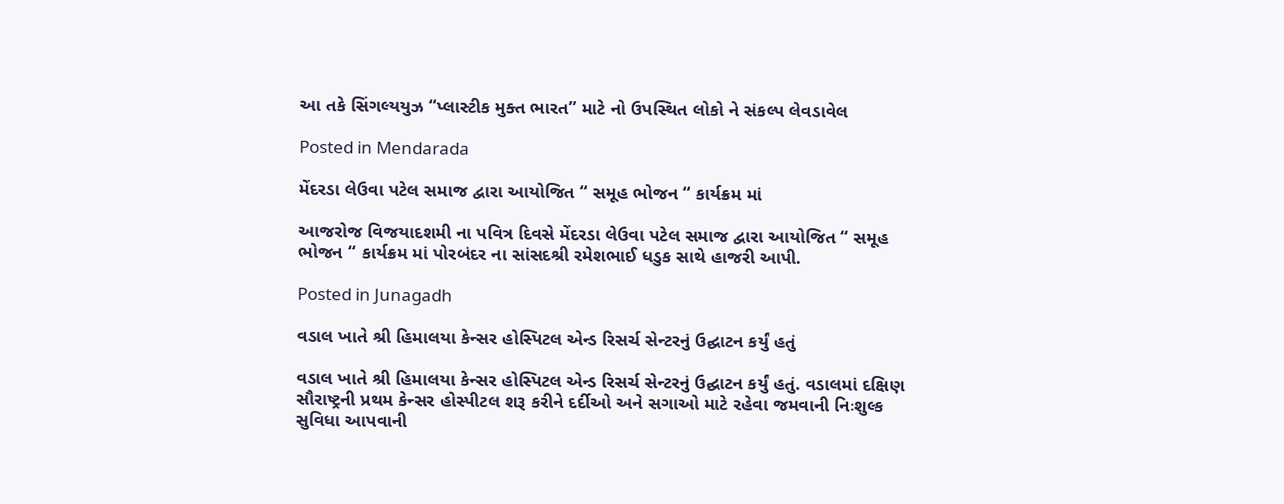આ તકે સિંગલ્યયુઝ “પ્લાસ્ટીક મુક્ત ભારત” માટે નો ઉપસ્થિત લોકો ને સંકલ્પ લેવડાવેલ

Posted in Mendarada

મેંદરડા લેઉવા પટેલ સમાજ દ્વારા આયોજિત “ સમૂહ ભોજન “ કાર્યક્રમ માં

આજરોજ વિજયાદશમી ના પવિત્ર દિવસે મેંદરડા લેઉવા પટેલ સમાજ દ્વારા આયોજિત “ સમૂહ ભોજન “ કાર્યક્રમ માં પોરબંદર ના સાંસદશ્રી રમેશભાઈ ધડુક સાથે હાજરી આપી.

Posted in Junagadh

વડાલ ખાતે શ્રી હિમાલયા કેન્સર હોસ્પિટલ એન્ડ રિસર્ચ સેન્ટરનું ઉદ્ઘાટન કર્યું હતું

વડાલ ખાતે શ્રી હિમાલયા કેન્સર હોસ્પિટલ એન્ડ રિસર્ચ સેન્ટરનું ઉદ્ઘાટન કર્યું હતું. વડાલમાં દક્ષિણ સૌરાષ્ટ્રની પ્રથમ કેન્સર હોસ્પીટલ શરૂ કરીને દર્દીઓ અને સગાઓ માટે રહેવા જમવાની નિઃશુલ્ક સુવિધા આપવાની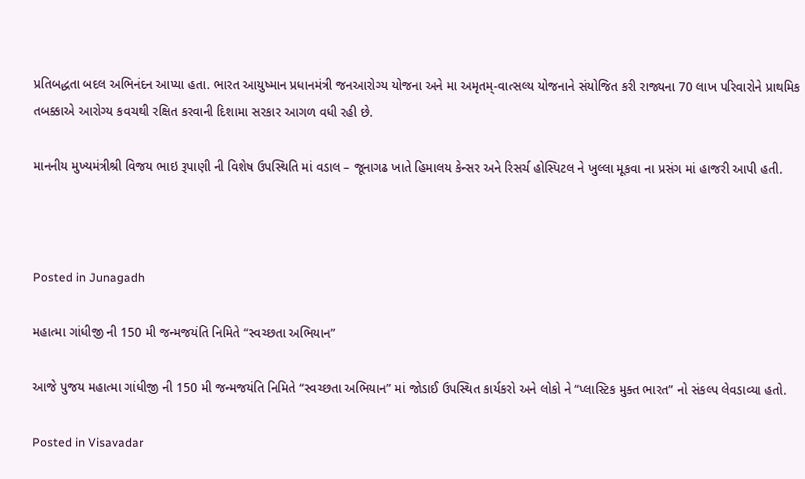પ્રતિબદ્ધતા બદલ અભિનંદન આપ્યા હતા. ભારત આયુષ્માન પ્રધાનમંત્રી જનઆરોગ્ય યોજના અને મા અમૃતમ્-વાત્સલ્ય યોજનાને સંયોજિત કરી રાજ્યના 70 લાખ પરિવારોને પ્રાથમિક તબક્કાએ આરોગ્ય કવચથી રક્ષિત કરવાની દિશામા સરકાર આગળ વધી રહી છે.

માનનીય મુખ્યમંત્રીશ્રી વિજય ભાઇ રૂપાણી ની વિશેષ ઉપસ્થિતિ માં વડાલ – જૂનાગઢ ખાતે હિમાલય કેન્સર અને રિસર્ચ હોસ્પિટલ ને ખુલ્લા મૂકવા ના પ્રસંગ માં હાજરી આપી હતી.



Posted in Junagadh

મહાત્મા ગાંધીજી ની 150 મી જન્મજયંતિ નિમિતે “સ્વચ્છતા અભિયાન”

આજે પુજય મહાત્મા ગાંધીજી ની 150 મી જન્મજયંતિ નિમિતે “સ્વચ્છતા અભિયાન” માં જોડાઈ ઉપસ્થિત કાર્યકરો અને લોકો ને “પ્લાસ્ટિક મુક્ત ભારત” નો સંકલ્પ લેવડાવ્યા હતો.

Posted in Visavadar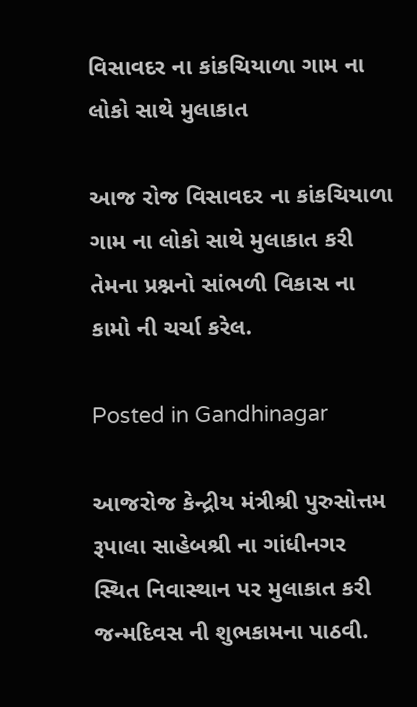વિસાવદર ના કાંકચિયાળા ગામ ના લોકો સાથે મુલાકાત

આજ રોજ વિસાવદર ના કાંકચિયાળા ગામ ના લોકો સાથે મુલાકાત કરી તેમના પ્રશ્નનો સાંભળી વિકાસ ના કામો ની ચર્ચા કરેલ.

Posted in Gandhinagar

આજરોજ કેન્દ્રીય મંત્રીશ્રી પુરુસોત્તમ રૂપાલા સાહેબશ્રી ના ગાંધીનગર સ્થિત નિવાસ્થાન પર મુલાકાત કરી જન્મદિવસ ની શુભકામના પાઠવી.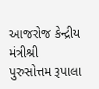આજરોજ કેન્દ્રીય મંત્રીશ્રી પુરુસોત્તમ રૂપાલા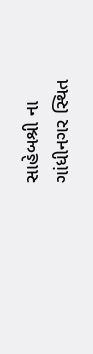સાહેબશ્રી ના ગાંધીનગર સ્થિત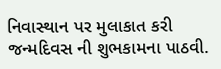નિવાસ્થાન પર મુલાકાત કરી જન્મદિવસ ની શુભકામના પાઠવી.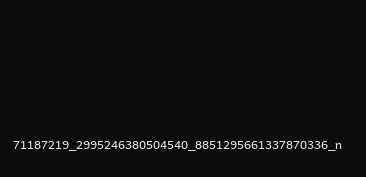71187219_2995246380504540_8851295661337870336_n